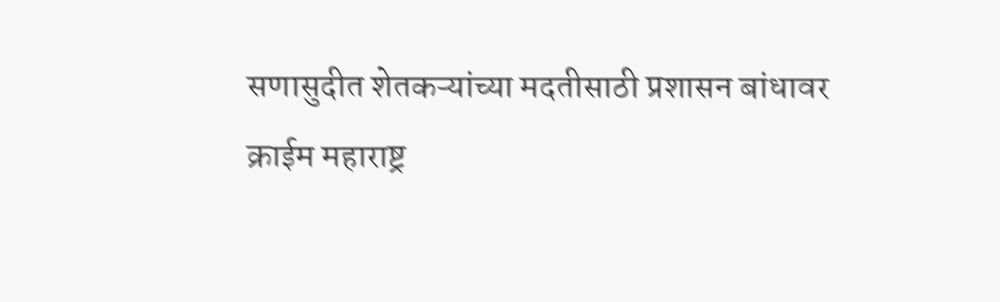सणासुदीत शेतकऱ्यांच्या मदतीसाठी प्रशासन बांधावर
क्राईम महाराष्ट्र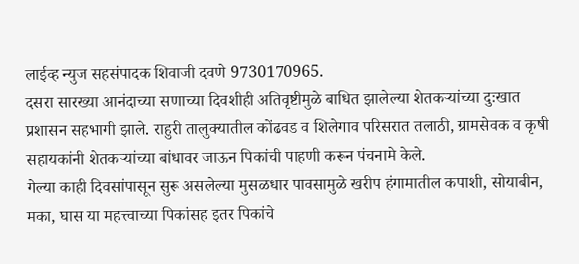लाईव्ह न्युज सहसंपादक शिवाजी दवणे 9730170965.
दसरा सारख्या आनंदाच्या सणाच्या दिवशीही अतिवृष्टीमुळे बाधित झालेल्या शेतकऱ्यांच्या दुःखात प्रशासन सहभागी झाले. राहुरी तालुक्यातील कोंढवड व शिलेगाव परिसरात तलाठी, ग्रामसेवक व कृषी सहायकांनी शेतकऱ्यांच्या बांधावर जाऊन पिकांची पाहणी करून पंचनामे केले.
गेल्या काही दिवसांपासून सुरू असलेल्या मुसळधार पावसामुळे खरीप हंगामातील कपाशी, सोयाबीन, मका, घास या महत्त्वाच्या पिकांसह इतर पिकांचे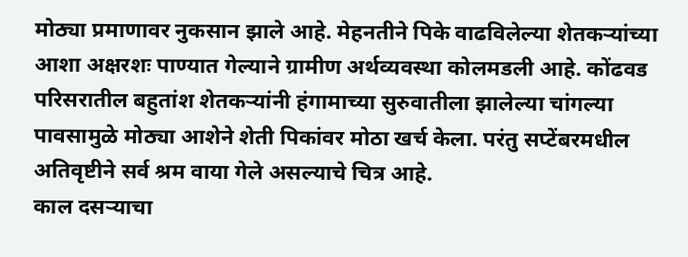मोठ्या प्रमाणावर नुकसान झाले आहे. मेहनतीने पिके वाढविलेल्या शेतकऱ्यांच्या आशा अक्षरशः पाण्यात गेल्याने ग्रामीण अर्थव्यवस्था कोलमडली आहे. कोंढवड परिसरातील बहुतांश शेतकऱ्यांनी हंगामाच्या सुरुवातीला झालेल्या चांगल्या पावसामुळे मोठ्या आशेने शेती पिकांवर मोठा खर्च केला. परंतु सप्टेंबरमधील अतिवृष्टीने सर्व श्रम वाया गेले असल्याचे चित्र आहे.
काल दसऱ्याचा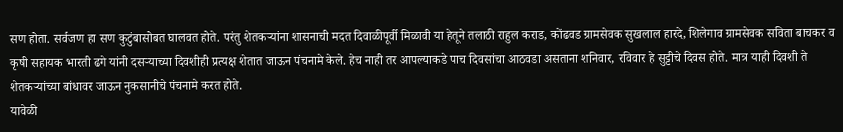सण होता. सर्वजण हा सण कुटुंबासोबत घालवत होते. परंतु शेतकऱ्यांना शासनाची मदत दिवाळीपूर्वी मिळावी या हेतूने तलाठी राहुल कराड, कोंढवड ग्रामसेवक सुखलाल हारदे, शिलेगाव ग्रामसेवक सविता बाचकर व कृषी सहायक भारती ढगे यांनी दसऱ्याच्या दिवशीही प्रत्यक्ष शेतात जाऊन पंचनामे केले. हेच नाही तर आपल्याकडे पाच दिवसांचा आठवडा असताना शनिवार, रविवार हे सुट्टीचे दिवस होते. मात्र याही दिवशी ते शेतकऱ्यांच्या बांधावर जाऊन नुकसानीचे पंचनामे करत होते.
यावेळी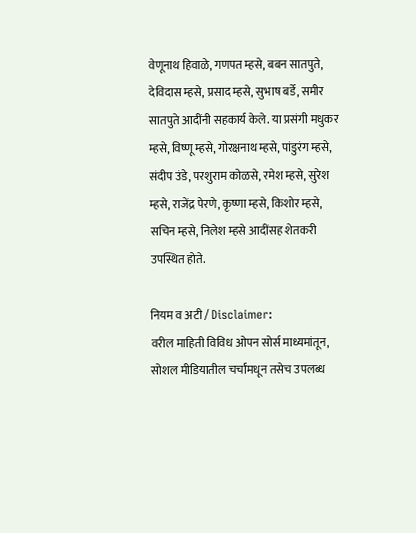वेणूनाथ हिवाळे, गणपत म्हसे, बबन सातपुते, देविदास म्हसे, प्रसाद म्हसे, सुभाष बर्डे, समीर सातपुते आदींनी सहकार्य केले. या प्रसंगी मधुकर म्हसे, विष्णू म्हसे, गोरक्षनाथ म्हसे, पांडुरंग म्हसे, संदीप उंडे, परशुराम कोळसे, रमेश म्हसे, सुरेश म्हसे, राजेंद्र पेरणे, कृष्णा म्हसे, किशोर म्हसे, सचिन म्हसे, निलेश म्हसे आदींसह शेतकरी उपस्थित होते.

नियम व अटी / Disclaimer:
वरील माहिती विविध ओपन सोर्स माध्यमांतून, सोशल मीडियातील चर्चांमधून तसेच उपलब्ध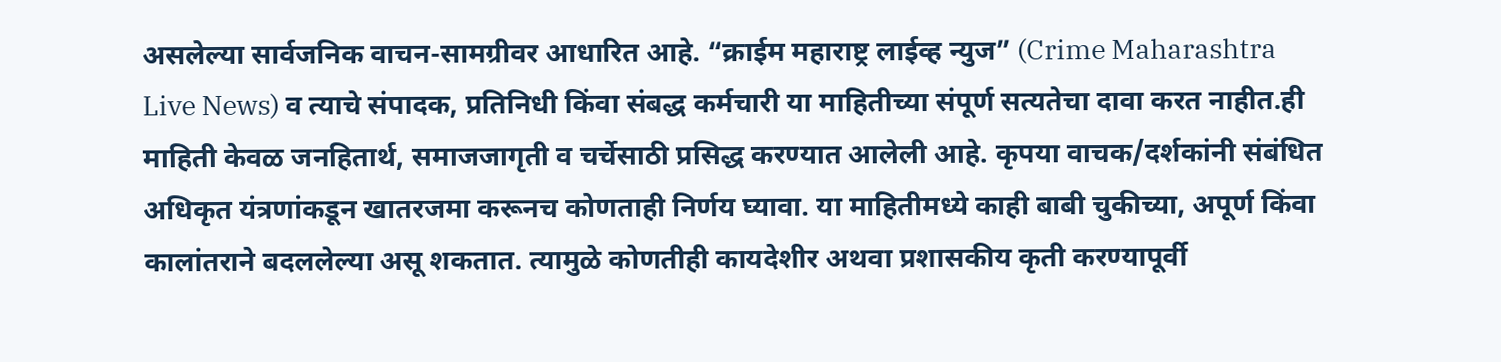असलेल्या सार्वजनिक वाचन-सामग्रीवर आधारित आहे. “क्राईम महाराष्ट्र लाईव्ह न्युज” (Crime Maharashtra Live News) व त्याचे संपादक, प्रतिनिधी किंवा संबद्ध कर्मचारी या माहितीच्या संपूर्ण सत्यतेचा दावा करत नाहीत.ही माहिती केवळ जनहितार्थ, समाजजागृती व चर्चेसाठी प्रसिद्ध करण्यात आलेली आहे. कृपया वाचक/दर्शकांनी संबंधित अधिकृत यंत्रणांकडून खातरजमा करूनच कोणताही निर्णय घ्यावा. या माहितीमध्ये काही बाबी चुकीच्या, अपूर्ण किंवा कालांतराने बदललेल्या असू शकतात. त्यामुळे कोणतीही कायदेशीर अथवा प्रशासकीय कृती करण्यापूर्वी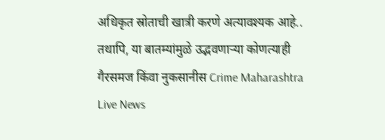अधिकृत स्रोताची खात्री करणे अत्यावश्यक आहे.. तथापि, या बातम्यांमुळे उद्भवणाऱ्या कोणत्याही गैरसमज किंवा नुकसानीस Crime Maharashtra Live News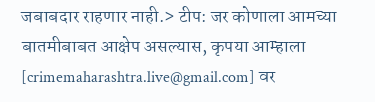जबाबदार राहणार नाही.> टीप: जर कोणाला आमच्या बातमीबाबत आक्षेप असल्यास, कृपया आम्हाला [crimemaharashtra.live@gmail.com] वर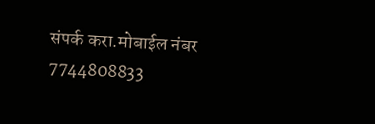संपर्क करा.मोबाईल नंबर 7744808833